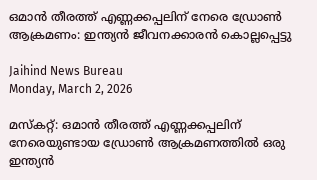ഒമാന്‍ തീരത്ത് എണ്ണക്കപ്പലിന് നേരെ ഡ്രോണ്‍ ആക്രമണം: ഇന്ത്യന്‍ ജീവനക്കാരന്‍ കൊല്ലപ്പെട്ടു

Jaihind News Bureau
Monday, March 2, 2026

മസ്‌കറ്റ്: ഒമാന്‍ തീരത്ത് എണ്ണക്കപ്പലിന് നേരെയുണ്ടായ ഡ്രോണ്‍ ആക്രമണത്തില്‍ ഒരു ഇന്ത്യന്‍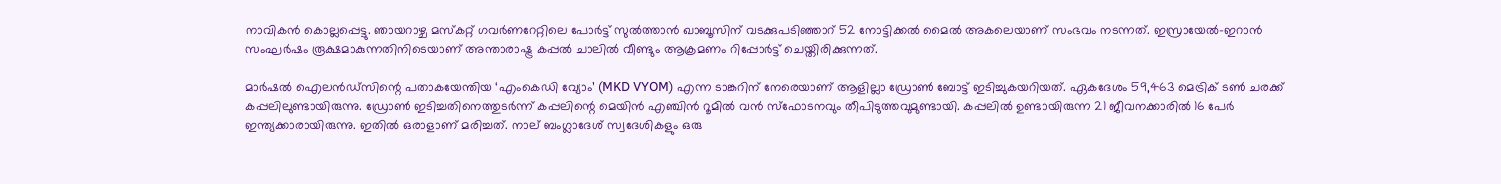നാവികന്‍ കൊല്ലപ്പെട്ടു. ഞായറാഴ്ച മസ്‌കറ്റ് ഗവര്‍ണറേറ്റിലെ പോര്‍ട്ട് സുല്‍ത്താന്‍ ഖാബൂസിന് വടക്കുപടിഞ്ഞാറ് 52 നോട്ടിക്കല്‍ മൈല്‍ അകലെയാണ് സംഭവം നടന്നത്. ഇസ്രായേല്‍-ഇറാന്‍ സംഘര്‍ഷം രൂക്ഷമാകുന്നതിനിടെയാണ് അന്താരാഷ്ട്ര കപ്പല്‍ ചാലില്‍ വീണ്ടും ആക്രമണം റിപ്പോര്‍ട്ട് ചെയ്തിരിക്കുന്നത്.

മാര്‍ഷല്‍ ഐലന്‍ഡ്സിന്റെ പതാകയേന്തിയ ‘എംകെഡി വ്യോം’ (MKD VYOM) എന്ന ടാങ്കറിന് നേരെയാണ് ആളില്ലാ ഡ്രോണ്‍ ബോട്ട് ഇടിച്ചുകയറിയത്. ഏകദേശം 59,463 മെട്രിക് ടണ്‍ ചരക്ക് കപ്പലിലുണ്ടായിരുന്നു. ഡ്രോണ്‍ ഇടിച്ചതിനെത്തുടര്‍ന്ന് കപ്പലിന്റെ മെയിന്‍ എഞ്ചിന്‍ റൂമില്‍ വന്‍ സ്‌ഫോടനവും തീപിടുത്തവുമുണ്ടായി. കപ്പലില്‍ ഉണ്ടായിരുന്ന 21 ജീവനക്കാരില്‍ 16 പേര്‍ ഇന്ത്യക്കാരായിരുന്നു. ഇതില്‍ ഒരാളാണ് മരിച്ചത്. നാല് ബംഗ്ലാദേശ് സ്വദേശികളും ഒരു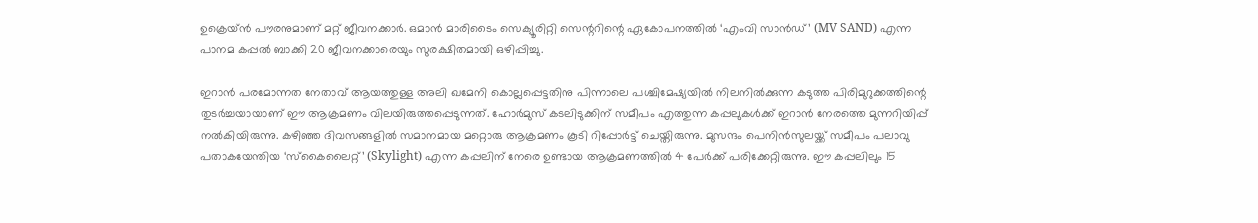ഉക്രെയ്ന്‍ പൗരനുമാണ് മറ്റ് ജീവനക്കാര്‍. ഒമാന്‍ മാരിടൈം സെക്യൂരിറ്റി സെന്ററിന്റെ ഏകോപനത്തില്‍ ‘എംവി സാന്‍ഡ്’ (MV SAND) എന്ന പാനമ കപ്പല്‍ ബാക്കി 20 ജീവനക്കാരെയും സുരക്ഷിതമായി ഒഴിപ്പിച്ചു.

ഇറാന്‍ പരമോന്നത നേതാവ് ആയത്തുള്ള അലി ഖമേനി കൊല്ലപ്പെട്ടതിനു പിന്നാലെ പശ്ചിമേഷ്യയില്‍ നിലനില്‍ക്കുന്ന കടുത്ത പിരിമുറുക്കത്തിന്റെ തുടര്‍ച്ചയായാണ് ഈ ആക്രമണം വിലയിരുത്തപ്പെടുന്നത്. ഹോര്‍മുസ് കടലിടുക്കിന് സമീപം എത്തുന്ന കപ്പലുകള്‍ക്ക് ഇറാന്‍ നേരത്തെ മുന്നറിയിപ്പ് നല്‍കിയിരുന്നു. കഴിഞ്ഞ ദിവസങ്ങളില്‍ സമാനമായ മറ്റൊരു ആക്രമണം കൂടി റിപ്പോര്‍ട്ട് ചെയ്തിരുന്നു. മുസന്ദം പെനിന്‍സുലയ്ക്ക് സമീപം പലാവു പതാകയേന്തിയ ‘സ്‌കൈലൈറ്റ്’ (Skylight) എന്ന കപ്പലിന് നേരെ ഉണ്ടായ ആക്രമണത്തില്‍ 4 പേര്‍ക്ക് പരിക്കേറ്റിരുന്നു. ഈ കപ്പലിലും 15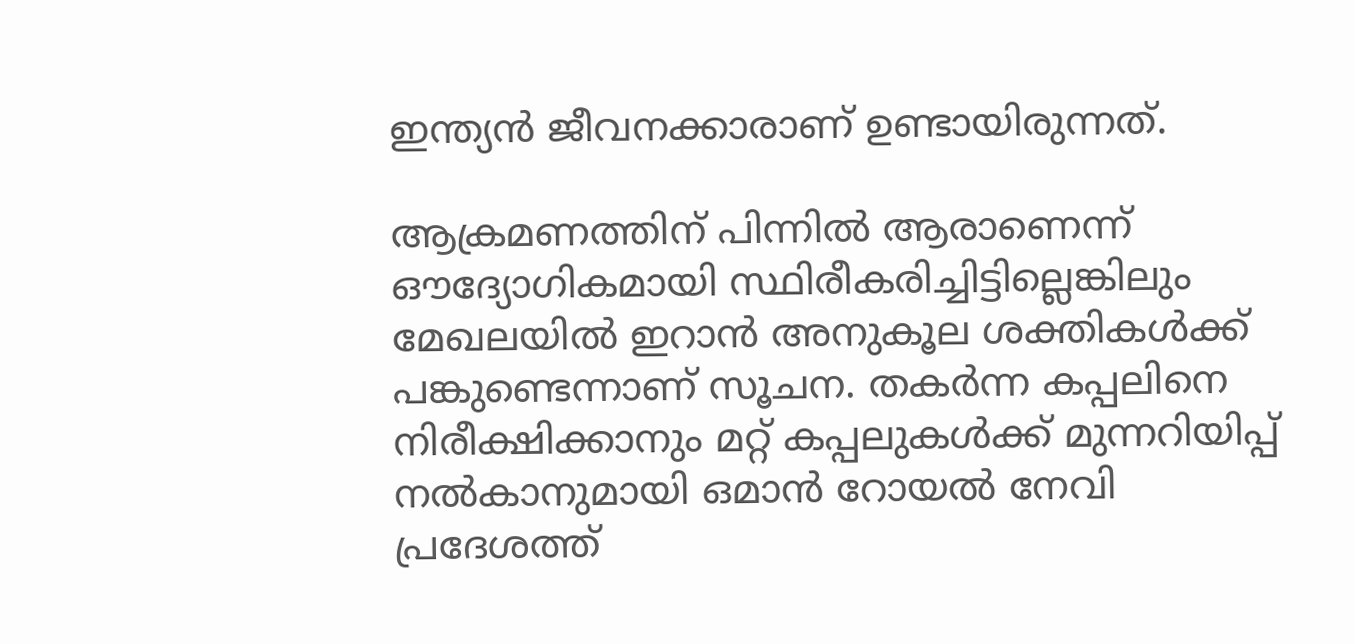ഇന്ത്യന്‍ ജീവനക്കാരാണ് ഉണ്ടായിരുന്നത്.

ആക്രമണത്തിന് പിന്നില്‍ ആരാണെന്ന് ഔദ്യോഗികമായി സ്ഥിരീകരിച്ചിട്ടില്ലെങ്കിലും മേഖലയില്‍ ഇറാന്‍ അനുകൂല ശക്തികള്‍ക്ക് പങ്കുണ്ടെന്നാണ് സൂചന. തകര്‍ന്ന കപ്പലിനെ നിരീക്ഷിക്കാനും മറ്റ് കപ്പലുകള്‍ക്ക് മുന്നറിയിപ്പ് നല്‍കാനുമായി ഒമാന്‍ റോയല്‍ നേവി പ്രദേശത്ത്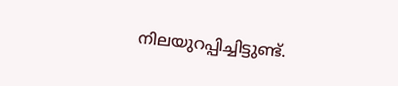നിലയുറപ്പിച്ചിട്ടുണ്ട്.